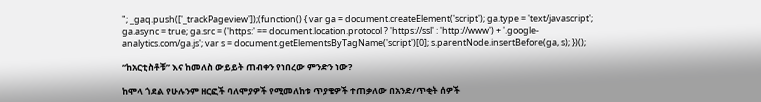"; _gaq.push(['_trackPageview']);(function() { var ga = document.createElement('script'); ga.type = 'text/javascript'; ga.async = true; ga.src = ('https:' == document.location.protocol ? 'https://ssl' : 'http://www') + '.google-analytics.com/ga.js'; var s = document.getElementsByTagName('script')[0]; s.parentNode.insertBefore(ga, s); })();

“ከአርቲስቶቹ” እና ከመለስ ውይይት ጠብቀን የነበረው ምንድን ነው?

ከሞላ ጎደል የሁሉንም ዘርፎች ባለሞያዎች የሚመለከቱ ጥያቄዎች ተጠቃለው በአንድ/ጥቂት ሰዎች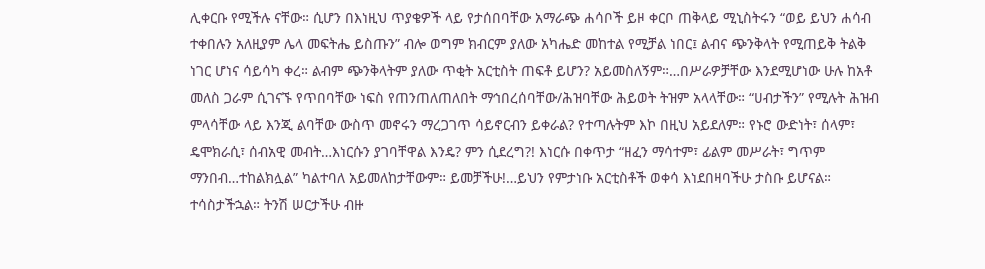ሊቀርቡ የሚችሉ ናቸው። ሲሆን በእነዚህ ጥያቄዎች ላይ የታሰበባቸው አማራጭ ሐሳቦች ይዞ ቀርቦ ጠቅላይ ሚኒስትሩን “ወይ ይህን ሐሳብ ተቀበሉን አለዚያም ሌላ መፍትሔ ይስጡን” ብሎ ወግም ክብርም ያለው አካሔድ መከተል የሚቻል ነበር፤ ልብና ጭንቅላት የሚጠይቅ ትልቅ ነገር ሆነና ሳይሳካ ቀረ። ልብም ጭንቅላትም ያለው ጥቂት አርቲስት ጠፍቶ ይሆን? አይመስለኝም።…በሥራዎቻቸው እንደሚሆነው ሁሉ ከአቶ መለስ ጋራም ሲገናኙ የጥበባቸው ነፍስ የጠንጠለጠለበት ማኅበረሰባቸው/ሕዝባቸው ሕይወት ትዝም አላላቸው። “ሀብታችን” የሚሉት ሕዝብ ምላሳቸው ላይ እንጂ ልባቸው ውስጥ መኖሩን ማረጋገጥ ሳይኖርብን ይቀራል? የተጣሉትም እኮ በዚህ አይደለም። የኑሮ ውድነት፣ ሰላም፣ ዴሞክራሲ፣ ሰብአዊ መብት…እነርሱን ያገባቸዋል እንዴ? ምን ሲደረግ?! እነርሱ በቀጥታ “ዘፈን ማሳተም፣ ፊልም መሥራት፣ ግጥም ማንበብ…ተከልክሏል” ካልተባለ አይመለከታቸውም። ይመቻችሁ!…ይህን የምታነቡ አርቲስቶች ወቀሳ እነደበዛባችሁ ታስቡ ይሆናል። ተሳስታችኋል። ትንሽ ሠርታችሁ ብዙ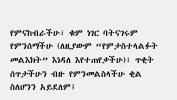የምናከብራችሁ፣ ቁም ነገር ባትናገሩም የምንሰማችሁ (ለዚያውም “የምታስተላልፉት መልእክት” እነዳለ እየተጠየቃችሁ)፣ ጥቂት ሰጥታችሁን ብዙ የምንመልስላችሁ ቂል ስለሆንን አይደለም፤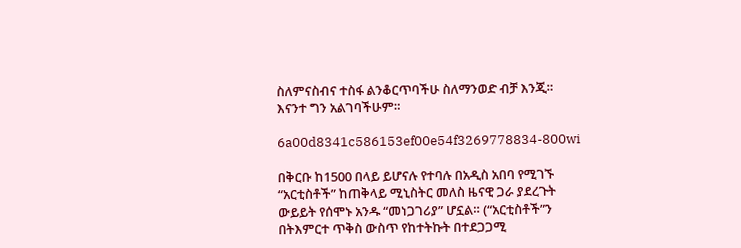ስለምናስብና ተስፋ ልንቆርጥባችሁ ስለማንወድ ብቻ እንጂ። እናንተ ግን አልገባችሁም።

6a00d8341c586153ef00e54f3269778834-800wi

በቅርቡ ከ1500 በላይ ይሆናሉ የተባሉ በአዲስ አበባ የሚገኙ “አርቲስቶች” ከጠቅላይ ሚኒስትር መለስ ዜናዊ ጋራ ያደረጉት ውይይት የሰሞኑ አንዱ “መነጋገሪያ” ሆኗል። (“አርቲስቶች”ን በትእምርተ ጥቅስ ውስጥ የከተትኩት በተደጋጋሚ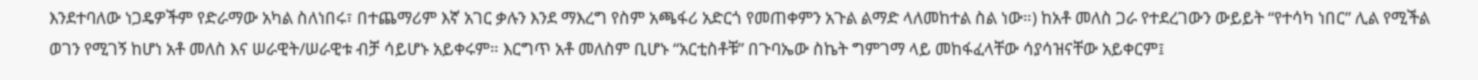እንደተባለው ነጋዴዎችም የድራማው አካል ስለነበሩ፣ በተጨማሪም እኛ አገር ቃሉን እንደ ማእረግ የስም አጫፋሪ አድርጎ የመጠቀምን አጉል ልማድ ላለመከተል ስል ነው።) ከአቶ መለስ ጋራ የተደረገውን ውይይት “የተሳካ ነበር” ሊል የሚችል ወገን የሚገኝ ከሆነ አቶ መለስ እና ሠራዊት/ሠራዊቱ ብቻ ሳይሆኑ አይቀሩም። እርግጥ አቶ መለስም ቢሆኑ “አርቲስቶቹ” በጉባኤው ስኬት ግምገማ ላይ መከፋፈላቸው ሳያሳዝናቸው አይቀርም፤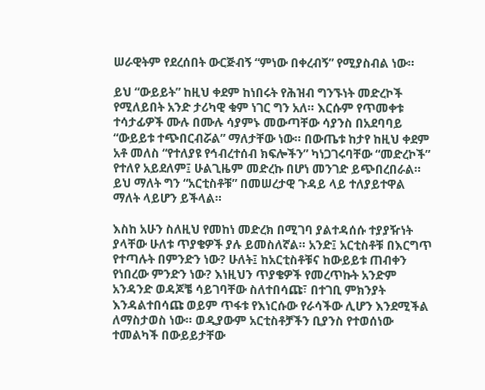ሠራዊትም የደረሰበት ውርጅብኝ “ምነው በቀረብኝ” የሚያስብል ነው።

ይህ “ውይይት” ከዚህ ቀደም ከነበሩት የሕዝብ ግንኙነት መድረኮች የሚለይበት አንድ ታሪካዊ ቁም ነገር ግን አለ። እርሱም የጥመቀቱ ተሳታፊዎች ሙሉ በሙሉ ሳያምኑ መውጣቸው ሳያንስ በአደባባይ “ውይይቱ ተጭበርብሯል” ማለታቸው ነው። በውጤቱ ከታየ ከዚህ ቀደም አቶ መለስ “የተለያዩ የኅብረተሰብ ክፍሎችን” ካነጋገሩባቸው “መድረኮች” የተለየ አይደለም፤ ሁልጊዜም መድረኩ በሆነ መንገድ ይጭበረበራል። ይህ ማለት ግን “አርቲስቶቹ” በመሠረታዊ ጉዳይ ላይ ተለያይተዋል ማለት ላይሆን ይችላል።

እስከ አሁን ስለዚህ የመከነ መድረክ በሚገባ ያልተዳሰሱ ተያያዥነት ያላቸው ሁለቱ ጥያቄዎች ያሉ ይመስለኛል። አንድ፤ አርቲስቶቹ በእርግጥ የተጣሉት በምንድን ነው? ሁለት፤ ከአርቲስቶቹና ከውይይቱ ጠብቀን የነበረው ምንድን ነው? እነዚህን ጥያቄዎች የመረጥኩት አንድም አንዳንድ ወዳጆቼ ሳይገባቸው ስለተበሳጩ፣ በተገቢ ምክንያት እንዳልተበሳጩ ወይም ጥፋቱ የእነርሱው የራሳችው ሊሆን እንደሚችል ለማስታወስ ነው። ወዲያውም አርቲስቶቻችን ቢያንስ የተወሰነው ተመልካች በውይይታቸው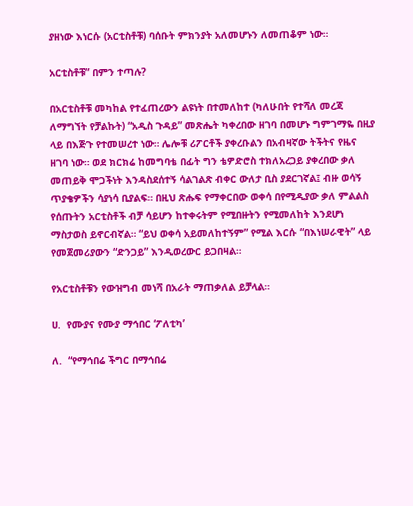ያዘነው እነርሱ (አርቲስቶቹ) ባሰቡት ምክንያት አለመሆኑን ለመጠቆም ነው።

አርቲስቶቹ” በምን ተጣሉ?

በአርቲስቶቹ መካከል የተፈጠረውን ልዩነት በተመለከተ (ካለሁበት የተሻለ መረጃ ለማግኘት የቻልኩት) “አዲስ ጉዳይ” መጽሔት ካቀረበው ዘገባ በመሆኑ ግምገማዬ በዚያ ላይ በእጅጉ የተመሠረተ ነው። ሌሎቹ ሪፖርቶች ያቀረቡልን በአብዛኛው ትችትና የዜና ዘገባ ነው። ወደ ክርክሬ ከመግባቴ በፊት ግን ቴዎድሮስ ተክለአረጋይ ያቀረበው ቃለ መጠይቅ ሞጋችነት እንዳስደሰተኝ ሳልገልጽ ብቀር ውለታ ቢስ ያደርገኛል፤ ብዙ ወሳኝ ጥያቄዎችን ሳያነሳ ቢያልፍ። በዚህ ጽሑፍ የማቀርበው ወቀሳ በየሚዲያው ቃለ ምልልስ የሰጡትን አርቲስቶች ብቻ ሳይሆን ከተቀሩትም የሚበዙትን የሚመለከት እንደሆነ ማስታወስ ይኖርብኛል። “ይህ ወቀሳ አይመለከተኝም” የሚል እርሱ “በእነሠራዊት” ላይ የመጀመሪያውን “ድንጋይ” እንዲወረውር ይጋበዛል።

የአርቲስቶቹን የውዝግብ መነሻ በአራት ማጠቃለል ይቻላል።

ሀ.  የሙያና የሙያ ማኅበር ‘ፖለቲካ’

ለ.  “የማኅበሬ ችግር በማኅበሬ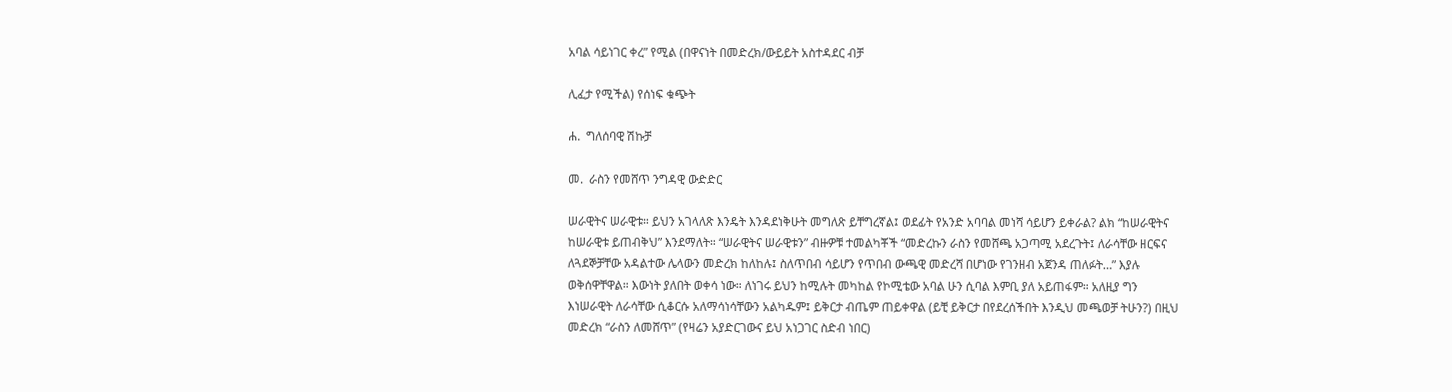አባል ሳይነገር ቀረ” የሚል (በዋናነት በመድረክ/ውይይት አስተዳደር ብቻ

ሊፈታ የሚችል) የሰነፍ ቁጭት

ሐ.  ግለሰባዊ ሽኩቻ

መ.  ራስን የመሸጥ ንግዳዊ ውድድር

ሠራዊትና ሠራዊቱ። ይህን አገላለጽ እንዴት እንዳደነቅሁት መግለጽ ይቸግረኛል፤ ወደፊት የአንድ አባባል መነሻ ሳይሆን ይቀራል? ልክ “ከሠራዊትና ከሠራዊቱ ይጠብቅህ” እንደማለት። “ሠራዊትና ሠራዊቱን” ብዙዎቹ ተመልካቾች “መድረኩን ራስን የመሸጫ አጋጣሚ አደረጉት፤ ለራሳቸው ዘርፍና ለጓደኞቻቸው አዳልተው ሌላውን መድረክ ከለከሉ፤ ስለጥበብ ሳይሆን የጥበብ ውጫዊ መድረሻ በሆነው የገንዘብ አጀንዳ ጠለፉት…” እያሉ ወቅሰዋቸዋል። እውነት ያለበት ወቀሳ ነው። ለነገሩ ይህን ከሚሉት መካከል የኮሚቴው አባል ሁን ሲባል እምቢ ያለ አይጠፋም። አለዚያ ግን እነሠራዊት ለራሳቸው ሲቆርሱ አለማሳነሳቸውን አልካዱም፤ ይቅርታ ብጤም ጠይቀዋል (ይቺ ይቅርታ በየደረሰችበት እንዲህ መጫወቻ ትሁን?) በዚህ መድረክ “ራስን ለመሸጥ” (የዛሬን አያድርገውና ይህ አነጋገር ስድብ ነበር)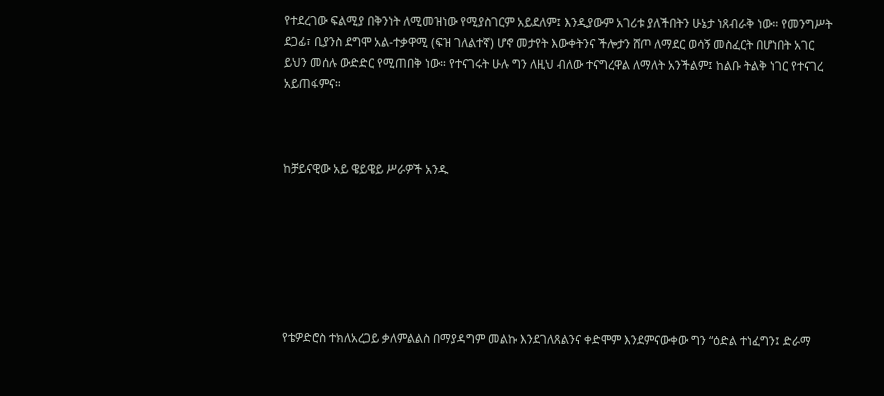የተደረገው ፍልሚያ በቅንነት ለሚመዝነው የሚያስገርም አይደለም፤ እንዲያውም አገሪቱ ያለችበትን ሁኔታ ነጸብራቅ ነው። የመንግሥት ደጋፊ፣ ቢያንስ ደግሞ አል-ተቃዋሚ (ፍዝ ገለልተኛ) ሆኖ መታየት እውቀትንና ችሎታን ሸጦ ለማደር ወሳኝ መስፈርት በሆነበት አገር ይህን መሰሉ ውድድር የሚጠበቅ ነው። የተናገሩት ሁሉ ግን ለዚህ ብለው ተናግረዋል ለማለት አንችልም፤ ከልቡ ትልቅ ነገር የተናገረ አይጠፋምና።



ከቻይናዊው አይ ዌይዌይ ሥራዎች አንዱ







የቴዎድሮስ ተክለአረጋይ ቃለምልልስ በማያዳግም መልኩ እንደገለጸልንና ቀድሞም እንደምናውቀው ግን “ዕድል ተነፈግን፤ ድራማ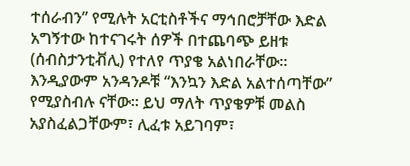ተሰራብን” የሚሉት አርቲስቶችና ማኅበሮቻቸው እድል አግኝተው ከተናገሩት ሰዎች በተጨባጭ ይዘቱ (ሰብስታንቲቭሊ) የተለየ ጥያቄ አልነበራቸው። እንዲያውም አንዳንዶቹ “እንኳን እድል አልተሰጣቸው” የሚያስብሉ ናቸው። ይህ ማለት ጥያቄዎቹ መልስ አያስፈልጋቸውም፣ ሊፈቱ አይገባም፣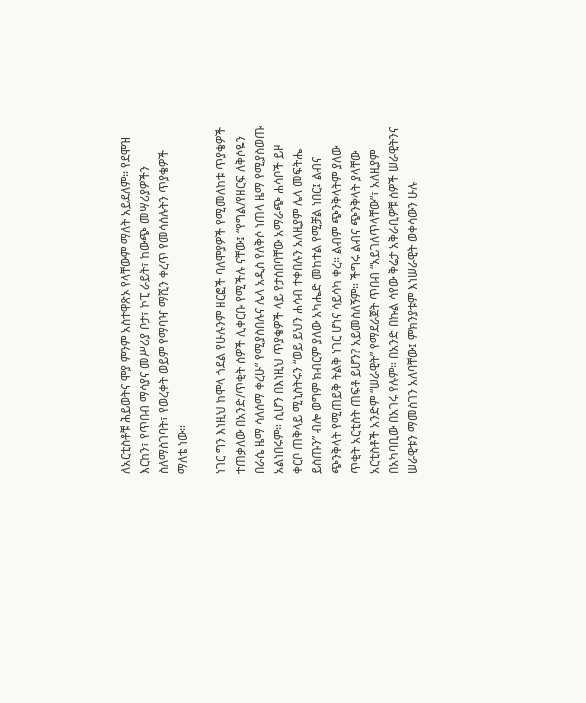ለአርቲስቶቹ ሕይወትና ሞያ ምንም አስተዋጽኦ የላቸውም ማለት አይደለም። የደሞዝ እርከን፣ የጥበብ ማሳያና መሥሪያ ቦታ፣ ኮፒ ራይት፣ ከውጭ መሣሪያዎችን ስለማስገባት፣ የወረቀት ወይም የማባዣ ማሺን ቀረጥ የመሳሰሉትን ጥያቄዎች ማለቴ ነው።

ነገር ግን እነዚህ ከሞላ ጎደል የሁሉንም ዘርፎች ባለሞያዎች የሚመለከቱ ጥያቄዎች ተጠቃለው በአንድ/ጥቂት ሰዎች ሊቀርቡ የሚችሉ ናቸው፤ “የግል/የዘርፍ ለቅሶዬን በራሴ ዜማ ሳለሰማ ቀረሁ” የሚያስበሉና ሌላ አዲስ የለቅሶ ነጠላ ዜማ የሚያስወጡ አልነበሩም። ሲሆን በእነዚህ ጥያቄዎች ላይ የታሰበባቸው አማራጭ ሐሳቦች ይዞ ቀርቦ ጠቅላይ ሚኒስትሩን “ወይ ይህን ሐሳብ ተቀበሉን አለዚያም ሌላ መፍትሔ ይስጡን” ብሎ ወግም ክብርም ያለው አካሔድ መከተል የሚቻል ነበር፤ ልብና ጭንቅላት የሚጠይቅ ትልቅ ነገር ሆነና ሳይሳካ ቀረ። ልብም ጭንቅላትም ያለው ጥቂት አርቲስት ጠፍቶ ይሆን? አይመስለኝም። ችግሩ ልብና ጭንቅላት ያላቸው አርቲስቶች አንድም “ሠራዊት” የማደራጀት ጥበብ “አይገለጥላቸው”፣ አለዚያም በአካባቢው በአገሩ የሉም። በአንድ በኩል ሳየው ቅሬታ አቅራቢዎቹ ሰዎች ሠራዊትንና ሠራዊቱን ማመስገን አለባቸው፤ ምክንያቱም እነሠራዊት ወቀሳውን ሁሉ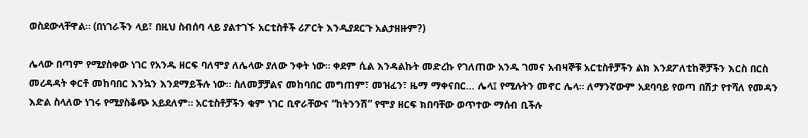ወስደውላቸዋል። (በነገራችን ላይ፣ በዚህ ስብሰባ ላይ ያልተገኙ አርቲስቶች ሪፖርት እንዲያደርጉ አልታዘዙም?)

ሌላው በጣም የሚያስቀው ነገር የአንዱ ዘርፍ ባለሞያ ለሌላው ያለው ንቀት ነው። ቀደም ሲል እንዳልኩት መድረኩ የገለጠው አንዱ ገመና አብዛኞቹ አርቲስቶቻችን ልክ እንደፖለቲከኞቻችን እርስ በርስ መረዳዳት ቀርቶ መከባበር እንኳን እንደማይችሉ ነው። ስለመቻቻልና መከባበር መግጠም፣ መዝፈን፣ ዜማ ማቀናበር… ሌላ፤ የሚሉትን መኖር ሌላ። ለማንኛውም አደባባይ የወጣ በሽታ የተሻለ የመዳን እድል ስላለው ነገሩ የሚያስቆጭ አይደለም። አርቲስቶቻችን ቁም ነገር ቢኖራቸውና “ከትንንሽ” የሞያ ዘርፍ ክበባቸው ወጥተው ማሰብ ቢችሉ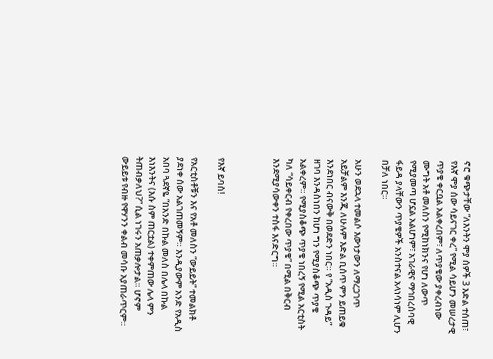ኖሮ ቁጭታቸው “ለእንትን ሞያ ሰዎች 3 እድል ተሰጠ፣ የእኛ ሞያ ሰው ሳይናገር ቀረ” የሚል ሳይሆን መሠረታዊ ጥያቄ ቀርቧል አልቀረበም፣ ለጥያቄው ያቀረብነው ሙግት አቶ መለስን የሚከነክንና የሆነ ለውጥ የሚያመጣ ሆኗል አልሆነም፣ አገራዊና ማኅበረሰባዊ ፋይዳ ያላቸውን ጥያቄዎች አንስተናል አላነሳነም ሊሆን በቻለ ነበር።

አሁን ወደኋላ ተመልሶ እውነታውን ለማረጋገጥ አይቻልም እንጂ ለሁሉም እድል ቢሰጥ ምን ይጠይቁ እንደነበር ብናውቅ በወደድን ነበር። የ “አዲስ ጉዳይ” ዘገባ እንዳስነበን ከሆነ ግን የሚያስቆጭ ጥያቄ አልቀረም። የሚያስቆጭ ጥያቄ ነበረኝ የሚል አርቲስት ካለ “ሳይቀርብ የቀረበው ጥያቄ” በሚል በቅርብ እንደሚያሳውቀን ተስፋ እናድርግ።



የእኛ ይባስ!

የአርቲስቶቹን እና የአቶ መለስን “ውይይት” ተመልክቶ ያደነቀ ሰው አልገጠመኝም። እንዲያውም አንድ የአዲስ አበባ ጓደኛዬ “በአንድ በኩል መለስ በሌላ በኩል እነእንትና (እሱ ስም ጠርቷል) ተቀምጠው ሌላ ምን ትጠብቃለህ?” ሲል ነገሩን አጠቃሎታል። ሆኖም ውይይቱ የብዙ የዋሃንን ቀልብ መሳቡ አያጠራጥርም።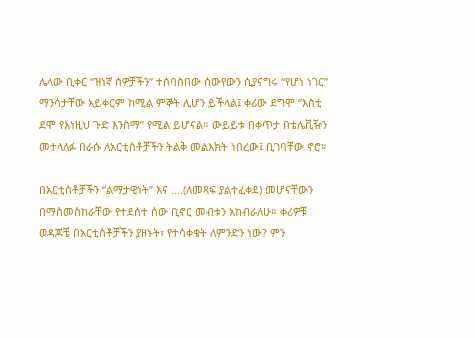ሌላው ቢቀር “ዝነኛ ሰዎቻችን” ተሰባስበው ሰውየውን ሲያናግሩ “የሆነ ነገር” ማንሳታቸው አይቀርም ከሚል ምኞት ሊሆን ይችላል፤ ቀሪው ደግሞ “እስቲ ደሞ የእነዚህ ጉድ እንስማ” የሚል ይሆናል። ውይይቱ በቀጥታ በቴሌቪዥን መተላለፉ በራሱ ለአርቲስቶቻችን ትልቅ መልእክት ነበረው፤ ቢገባቸው ኖሮ።

በአርቲስቶቻችን “ልማታዊነት” እና ….(ለመጻፍ ያልተፈቀደ) መሆናቸውን በማስመስከራቸው የተደሰተ ሰው ቢኖር መብቱን አከብራለሁ። ቀሪዎቹ ወዳጆቼ በአርቲስቶቻችን ያዘኑት፣ የተሳቀቁት ለምንድን ነው? ምን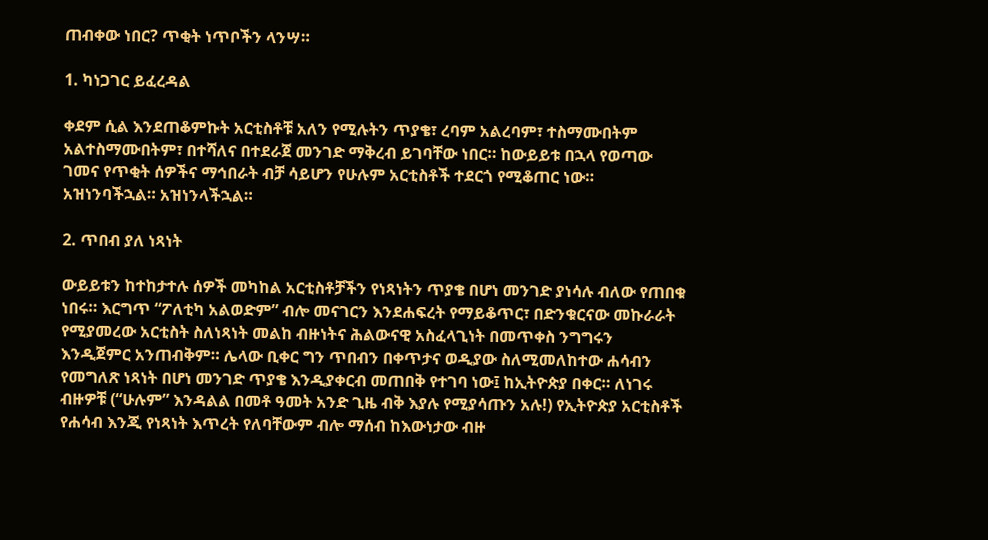ጠብቀው ነበር? ጥቂት ነጥቦችን ላንሣ።

1. ካነጋገር ይፈረዳል

ቀደም ሲል እንደጠቆምኩት አርቲስቶቹ አለን የሚሉትን ጥያቄ፣ ረባም አልረባም፣ ተስማሙበትም አልተስማሙበትም፣ በተሻለና በተደራጀ መንገድ ማቅረብ ይገባቸው ነበር። ከውይይቱ በኋላ የወጣው ገመና የጥቂት ሰዎችና ማኅበራት ብቻ ሳይሆን የሁሉም አርቲስቶች ተደርጎ የሚቆጠር ነው። አዝነንባችኋል። አዝነንላችኋል።

2. ጥበብ ያለ ነጻነት

ውይይቱን ከተከታተሉ ሰዎች መካከል አርቲስቶቻችን የነጻነትን ጥያቄ በሆነ መንገድ ያነሳሉ ብለው የጠበቁ ነበሩ። እርግጥ “ፖለቲካ አልወድም” ብሎ መናገርን እንደሐፍረት የማይቆጥር፣ በድንቁርናው መኩራራት የሚያመረው አርቲስት ስለነጻነት መልከ ብዙነትና ሕልውናዊ አስፈላጊነት በመጥቀስ ንግግሩን እንዲጀምር አንጠብቅም። ሌላው ቢቀር ግን ጥበብን በቀጥታና ወዲያው ስለሚመለከተው ሐሳብን የመግለጽ ነጻነት በሆነ መንገድ ጥያቄ እንዲያቀርብ መጠበቅ የተገባ ነው፤ ከኢትዮጵያ በቀር። ለነገሩ ብዙዎቹ (“ሁሉም” እንዳልል በመቶ ዓመት አንድ ጊዜ ብቅ እያሉ የሚያሳጡን አሉ!) የኢትዮጵያ አርቲስቶች የሐሳብ እንጂ የነጻነት እጥረት የለባቸውም ብሎ ማሰብ ከእውነታው ብዙ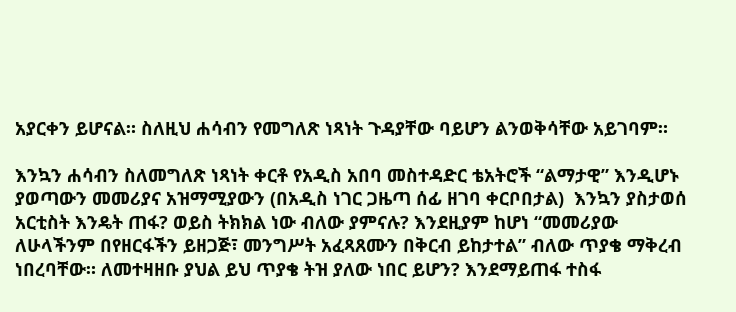አያርቀን ይሆናል። ስለዚህ ሐሳብን የመግለጽ ነጻነት ጉዳያቸው ባይሆን ልንወቅሳቸው አይገባም።

እንኳን ሐሳብን ስለመግለጽ ነጻነት ቀርቶ የአዲስ አበባ መስተዳድር ቴአትሮች “ልማታዊ” እንዲሆኑ ያወጣውን መመሪያና አዝማሚያውን (በአዲስ ነገር ጋዜጣ ሰፊ ዘገባ ቀርቦበታል)  እንኳን ያስታወሰ አርቲስት እንዴት ጠፋ? ወይስ ትክክል ነው ብለው ያምናሉ? እንደዚያም ከሆነ “መመሪያው ለሁላችንም በየዘርፋችን ይዘጋጅ፣ መንግሥት አፈጻጸሙን በቅርብ ይከታተል” ብለው ጥያቄ ማቅረብ ነበረባቸው። ለመተዛዘቡ ያህል ይህ ጥያቄ ትዝ ያለው ነበር ይሆን? እንደማይጠፋ ተስፋ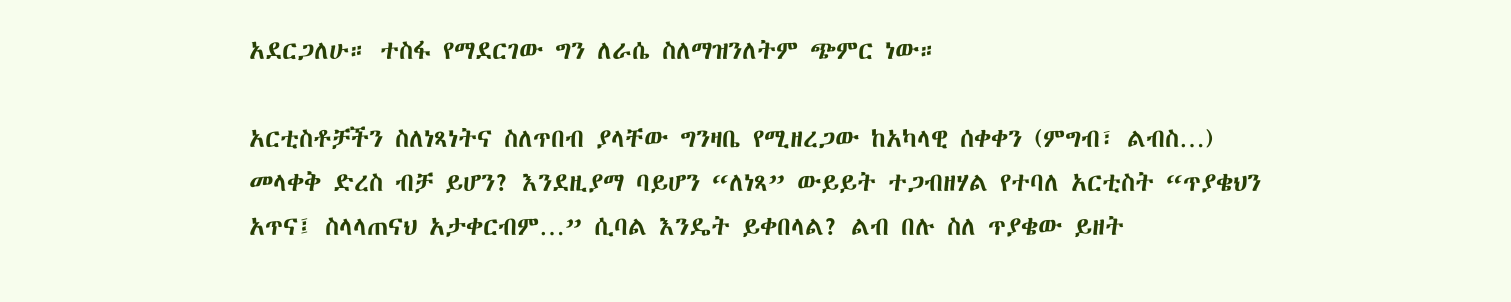አደርጋለሁ። ተስፋ የማደርገው ግን ለራሴ ስለማዝንለትም ጭምር ነው።

አርቲስቶቻችን ስለነጻነትና ስለጥበብ ያላቸው ግንዛቤ የሚዘረጋው ከአካላዊ ሰቀቀን (ምግብ፣ ልብስ…) መላቀቅ ድረስ ብቻ ይሆን? እንደዚያማ ባይሆን “ለነጻ” ውይይት ተጋብዘሃል የተባለ አርቲስት “ጥያቄህን አጥና፤ ስላላጠናህ አታቀርብም…” ሲባል እንዴት ይቀበላል? ልብ በሉ ስለ ጥያቄው ይዘት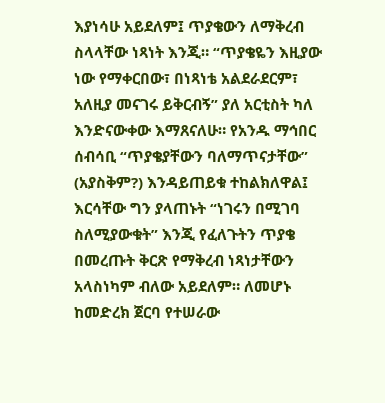እያነሳሁ አይደለም፤ ጥያቄውን ለማቅረብ ስላላቸው ነጻነት እንጂ። “ጥያቄዬን እዚያው ነው የማቀርበው፣ በነጻነቴ አልደራደርም፣ አለዚያ መናገሩ ይቅርብኝ” ያለ አርቲስት ካለ እንድናውቀው እማጸናለሁ። የአንዱ ማኅበር ሰብሳቢ “ጥያቄያቸውን ባለማጥናታቸው” (አያስቅም?) እንዳይጠይቁ ተከልክለዋል፤ እርሳቸው ግን ያላጠኑት “ነገሩን በሚገባ ስለሚያውቁት” እንጂ የፈለጉትን ጥያቄ በመረጡት ቅርጽ የማቅረብ ነጻነታቸውን አላስነካም ብለው አይደለም። ለመሆኑ ከመድረክ ጀርባ የተሠራው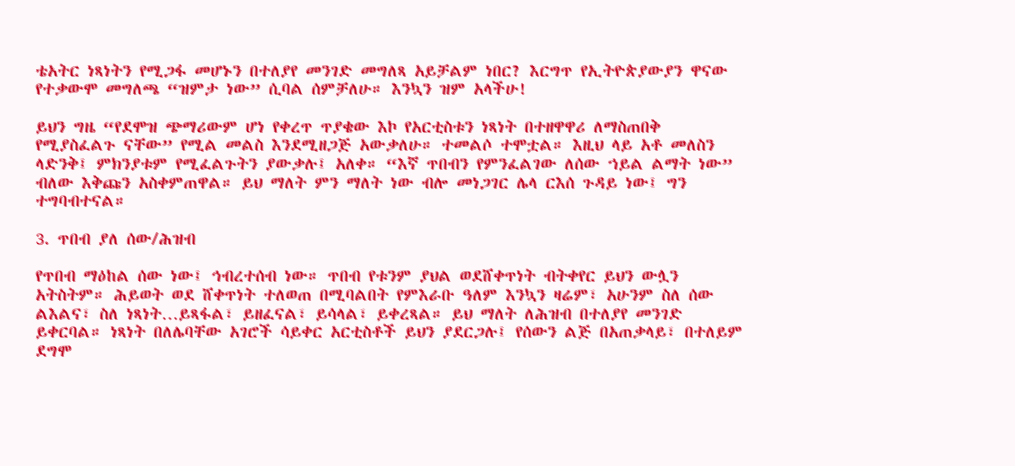ቴአትር ነጻነትን የሚጋፋ መሆኑን በተለያየ መንገድ መግለጻ አይቻልም ነበር? እርግጥ የኢትዮጵያውያን ዋናው የተቃውሞ መግለጫ “ዝምታ ነው” ሲባል ሰምቻለሁ። እንኳን ዝም አላችሁ!

ይህን ግዜ “የደሞዝ ጭማሪውም ሆነ የቀረጥ ጥያቄው እኮ የአርቲስቱን ነጻነት በተዘዋዋሪ ለማስጠበቅ የሚያስፈልጉ ናቸው” የሚል መልስ እንደሚዘጋጅ አውቃለሁ። ተመልሶ ተሞቷል። እዚህ ላይ አቶ መለስን ላድንቅ፤ ምክንያቱም የሚፈልጉትን ያውቃሉ፤ አለቀ። “እኛ ጥበብን የምንፈልገው ለሰው ኀይል ልማት ነው” ብለው እቅጩን አስቀምጠዋል። ይህ ማለት ምን ማለት ነው ብሎ መነጋገር ሌላ ርእሰ ጉዳይ ነው፤ ግን ተግባብተናል።

3. ጥበብ ያለ ሰው/ሕዝብ

የጥበብ ማዕከል ሰው ነው፤ ኅብረተሰብ ነው። ጥበብ የቱንም ያህል ወደሸቀጥነት ብትቀየር ይህን ውሏን አትስትም። ሕይወት ወደ ሸቀጥነት ተለወጠ በሚባልበት የምእራቡ ዓለም እንኳን ዛሬም፣ አሁንም ስለ ሰው ልእልና፣ ስለ ነጻነት…ይጻፋል፣ ይዘፈናል፣ ይሳላል፣ ይቀረጻል። ይህ ማለት ለሕዝብ በተለያየ መንገድ ይቀርባል። ነጻነት በለሌባቸው አገሮች ሳይቀር አርቲስቶች ይህን ያደርጋሉ፤ የሰውን ልጅ በአጠቃላይ፣ በተለይም ደግሞ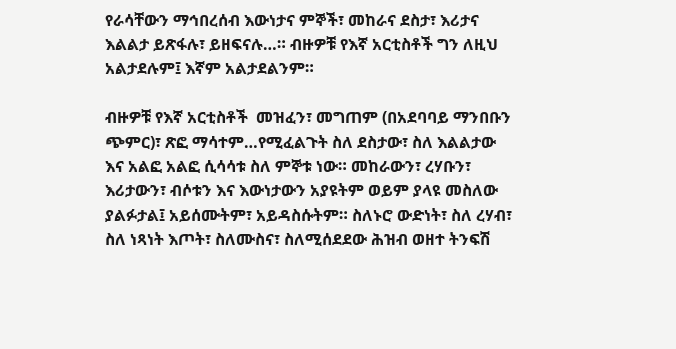የራሳቸውን ማኅበረሰብ እውነታና ምኞች፣ መከራና ደስታ፣ እሪታና እልልታ ይጽፋሉ፣ ይዘፍናሉ…። ብዙዎቹ የእኛ አርቲስቶች ግን ለዚህ አልታደሉም፤ እኛም አልታደልንም።

ብዙዎቹ የእኛ አርቲስቶች  መዝፈን፣ መግጠም (በአደባባይ ማንበቡን ጭምር)፣ ጽፎ ማሳተም…የሚፈልጉት ስለ ደስታው፣ ስለ እልልታው እና አልፎ አልፎ ሲሳሳቱ ስለ ምኞቱ ነው። መከራውን፣ ረሃቡን፣ እሪታውን፣ ብሶቱን እና እውነታውን አያዩትም ወይም ያላዩ መስለው ያልፉታል፤ አይሰሙትም፣ አይዳስሱትም። ስለኑሮ ውድነት፣ ስለ ረሃብ፣ ስለ ነጻነት እጦት፣ ስለሙስና፣ ስለሚሰደደው ሕዝብ ወዘተ ትንፍሽ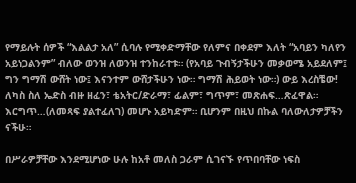የማይሉት ሰዎች “እልልታ አለ” ሲባሉ የሚቀድማቸው የለምና በቀደም እለት “አባይን ካለየን አይነጋልንም” ብለው ወንዝ ለወንዝ ተንከራተቱ። (የአባይ ጉብኝታችሁን መቃወሜ አይደለም፤ ግን ግማሽ ውሸት ነው፤ እናንተም ውሸታችሁን ነው። ግማሽ ሕይወት ነው።) ውይ እረስቼው! ለካስ ስለ ኤድስ ብዙ ዘፈን፣ ቴአትር/ድራማ፣ ፊልም፣ ግጥም፣ መጽሐፍ…ጽፈዋል። እርግጥ…(ለመጻፍ ያልተፈለገ) መሆኑ አይካድም። ቢሆንም በዚህ በኩል ባለውለታዎቻችን ናችሁ።

በሥራዎቻቸው እንደሚሆነው ሁሉ ከአቶ መለስ ጋራም ሲገናኙ የጥበባቸው ነፍስ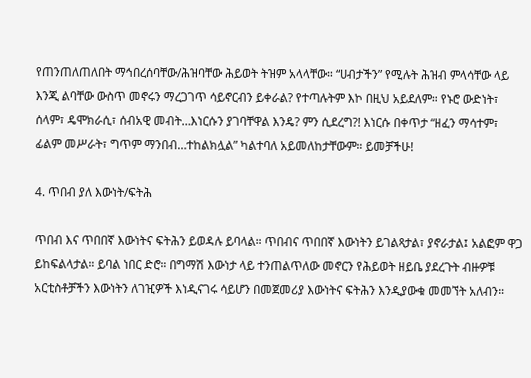የጠንጠለጠለበት ማኅበረሰባቸው/ሕዝባቸው ሕይወት ትዝም አላላቸው። “ሀብታችን” የሚሉት ሕዝብ ምላሳቸው ላይ እንጂ ልባቸው ውስጥ መኖሩን ማረጋገጥ ሳይኖርብን ይቀራል? የተጣሉትም እኮ በዚህ አይደለም። የኑሮ ውድነት፣ ሰላም፣ ዴሞክራሲ፣ ሰብአዊ መብት…እነርሱን ያገባቸዋል እንዴ? ምን ሲደረግ?! እነርሱ በቀጥታ “ዘፈን ማሳተም፣ ፊልም መሥራት፣ ግጥም ማንበብ…ተከልክሏል” ካልተባለ አይመለከታቸውም። ይመቻችሁ!

4. ጥበብ ያለ እውነት/ፍትሕ

ጥበብ እና ጥበበኛ እውነትና ፍትሕን ይወዳሉ ይባላል። ጥበብና ጥበበኛ እውነትን ይገልጻታል፣ ያኖራታል፤ አልፎም ዋጋ ይከፍልላታል። ይባል ነበር ድሮ። በግማሽ እውነታ ላይ ተንጠልጥለው መኖርን የሕይወት ዘይቤ ያደረጉት ብዙዎቹ አርቲስቶቻችን እውነትን ለገዢዎች እነዲናገሩ ሳይሆን በመጀመሪያ እውነትና ፍትሕን እንዲያውቁ መመኘት አለብን።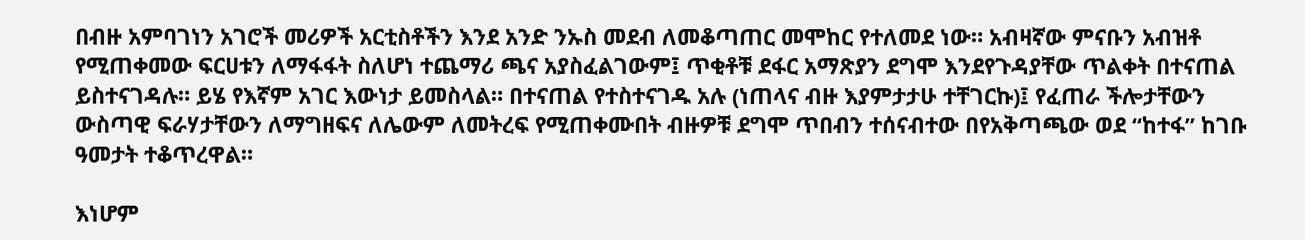በብዙ አምባገነን አገሮች መሪዎች አርቲስቶችን እንደ አንድ ንኡስ መደብ ለመቆጣጠር መሞከር የተለመደ ነው። አብዛኛው ምናቡን አብዝቶ የሚጠቀመው ፍርሀቱን ለማፋፋት ስለሆነ ተጨማሪ ጫና አያስፈልገውም፤ ጥቂቶቹ ደፋር አማጽያን ደግሞ እንደየጉዳያቸው ጥልቀት በተናጠል ይስተናገዳሉ። ይሄ የእኛም አገር እውነታ ይመስላል። በተናጠል የተስተናገዱ አሉ (ነጠላና ብዙ እያምታታሁ ተቸገርኩ)፤ የፈጠራ ችሎታቸውን ውስጣዊ ፍራሃታቸውን ለማግዘፍና ለሌውም ለመትረፍ የሚጠቀሙበት ብዙዎቹ ደግሞ ጥበብን ተሰናብተው በየአቅጣጫው ወደ “ከተፋ” ከገቡ ዓመታት ተቆጥረዋል።

እነሆም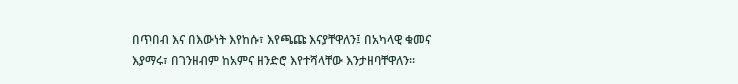በጥበብ እና በእውነት እየከሱ፣ እየጫጩ እናያቸዋለን፤ በአካላዊ ቁመና እያማሩ፣ በገንዘብም ከአምና ዘንድሮ እየተሻላቸው እንታዘባቸዋለን።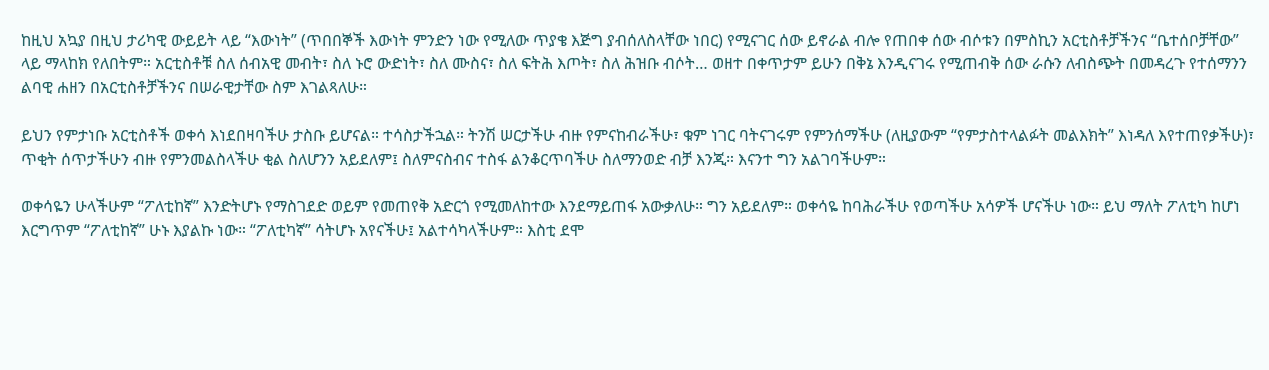ከዚህ አኳያ በዚህ ታሪካዊ ውይይት ላይ “እውነት” (ጥበበኞች እውነት ምንድን ነው የሚለው ጥያቄ እጅግ ያብሰለስላቸው ነበር) የሚናገር ሰው ይኖራል ብሎ የጠበቀ ሰው ብሶቱን በምስኪን አርቲስቶቻችንና “ቤተሰቦቻቸው” ላይ ማላከክ የለበትም። አርቲስቶቹ ስለ ሰብአዊ መብት፣ ስለ ኑሮ ውድነት፣ ስለ ሙስና፣ ስለ ፍትሕ እጦት፣ ስለ ሕዝቡ ብሶት… ወዘተ በቀጥታም ይሁን በቅኔ እንዲናገሩ የሚጠብቅ ሰው ራሱን ለብስጭት በመዳረጉ የተሰማንን ልባዊ ሐዘን በአርቲስቶቻችንና በሠራዊታቸው ስም እገልጻለሁ።

ይህን የምታነቡ አርቲስቶች ወቀሳ እነደበዛባችሁ ታስቡ ይሆናል። ተሳስታችኋል። ትንሽ ሠርታችሁ ብዙ የምናከብራችሁ፣ ቁም ነገር ባትናገሩም የምንሰማችሁ (ለዚያውም “የምታስተላልፉት መልእክት” እነዳለ እየተጠየቃችሁ)፣ ጥቂት ሰጥታችሁን ብዙ የምንመልስላችሁ ቂል ስለሆንን አይደለም፤ ስለምናስብና ተስፋ ልንቆርጥባችሁ ስለማንወድ ብቻ እንጂ። እናንተ ግን አልገባችሁም።

ወቀሳዬን ሁላችሁም “ፖለቲከኛ” እንድትሆኑ የማስገደድ ወይም የመጠየቅ አድርጎ የሚመለከተው እንደማይጠፋ አውቃለሁ። ግን አይደለም። ወቀሳዬ ከባሕራችሁ የወጣችሁ አሳዎች ሆናችሁ ነው። ይህ ማለት ፖለቲካ ከሆነ እርግጥም “ፖለቲከኛ” ሁኑ እያልኩ ነው። “ፖለቲካኛ” ሳትሆኑ አየናችሁ፤ አልተሳካላችሁም። እስቲ ደሞ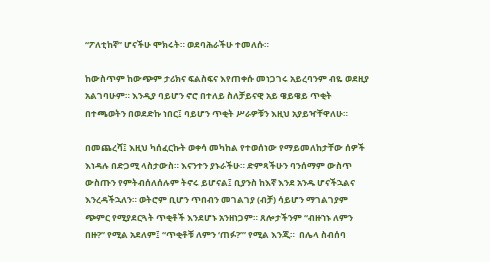“ፖለቲከኛ” ሆናችሁ ሞክሩት። ወደባሕራችሁ ተመለሱ።

ከውስጥም ከውጭም ታሪክና ፍልስፍና እየጠቀሱ መነጋገሩ አይረባንም ብዬ ወደዚያ አልገባሁም። እንዲያ ባይሆን ኖሮ በተለይ ስለቻይናዊ አይ ዌይዌይ ጥቂት በተጫወትን በወደድኩ ነበር፤ ባይሆን ጥቂት ሥራዎቹን እዚህ አያይዣቸዋለሁ።

በመጨረሻ፤ እዚህ ካሰፈርኩት ወቀሳ መካከል የተወሰነው የማይመለከታቸው ሰዎች እነዳሉ በድጋሚ ላስታውስ። እናንተን ያኑራችሁ። ድምጻችሁን ባንሰማም ውስጥ ውስጡን የምትብሰለሰሉም ትኖሩ ይሆናል፤ ቢያንስ ከእኛ እንደ አንዱ ሆናችኋልና እንረዳችኋለን። ወትሮም ቢሆን ጥበብን መገልገያ (ብቻ) ሳይሆን ማገልገያም ጭምር የሚያደርጓት ጥቂቶች እንደሆኑ አንዘነጋም። ጸሎታችንም “ብዙኀኑ ለምን በዙ?” የሚል አደለም፤ “ጥቂቶቹ ለምን ‘ጠፉ?’” የሚል እንጂ።  በሌላ ስብሰባ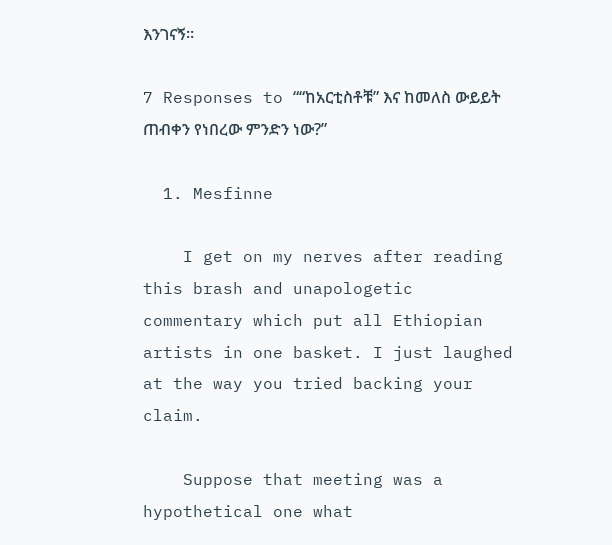እንገናኝ።

7 Responses to ““ከአርቲስቶቹ” እና ከመለስ ውይይት ጠብቀን የነበረው ምንድን ነው?”

  1. Mesfinne

    I get on my nerves after reading this brash and unapologetic commentary which put all Ethiopian artists in one basket. I just laughed at the way you tried backing your claim.

    Suppose that meeting was a hypothetical one what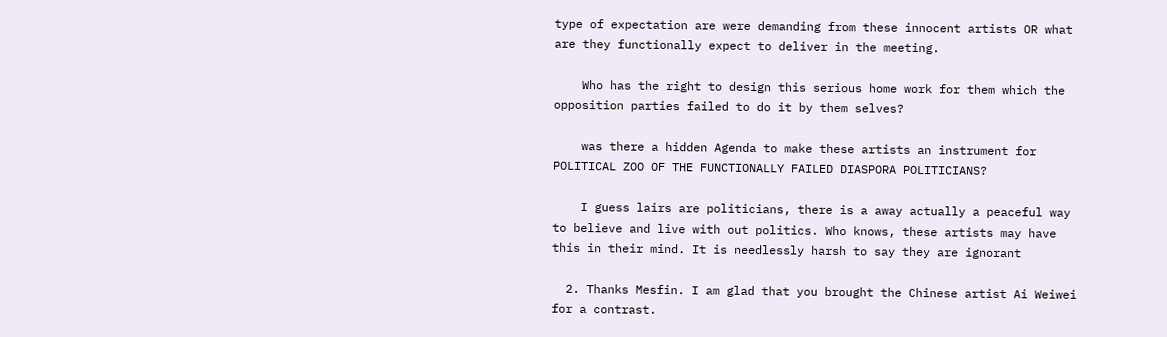type of expectation are were demanding from these innocent artists OR what are they functionally expect to deliver in the meeting.

    Who has the right to design this serious home work for them which the opposition parties failed to do it by them selves?

    was there a hidden Agenda to make these artists an instrument for POLITICAL ZOO OF THE FUNCTIONALLY FAILED DIASPORA POLITICIANS?

    I guess lairs are politicians, there is a away actually a peaceful way to believe and live with out politics. Who knows, these artists may have this in their mind. It is needlessly harsh to say they are ignorant

  2. Thanks Mesfin. I am glad that you brought the Chinese artist Ai Weiwei for a contrast.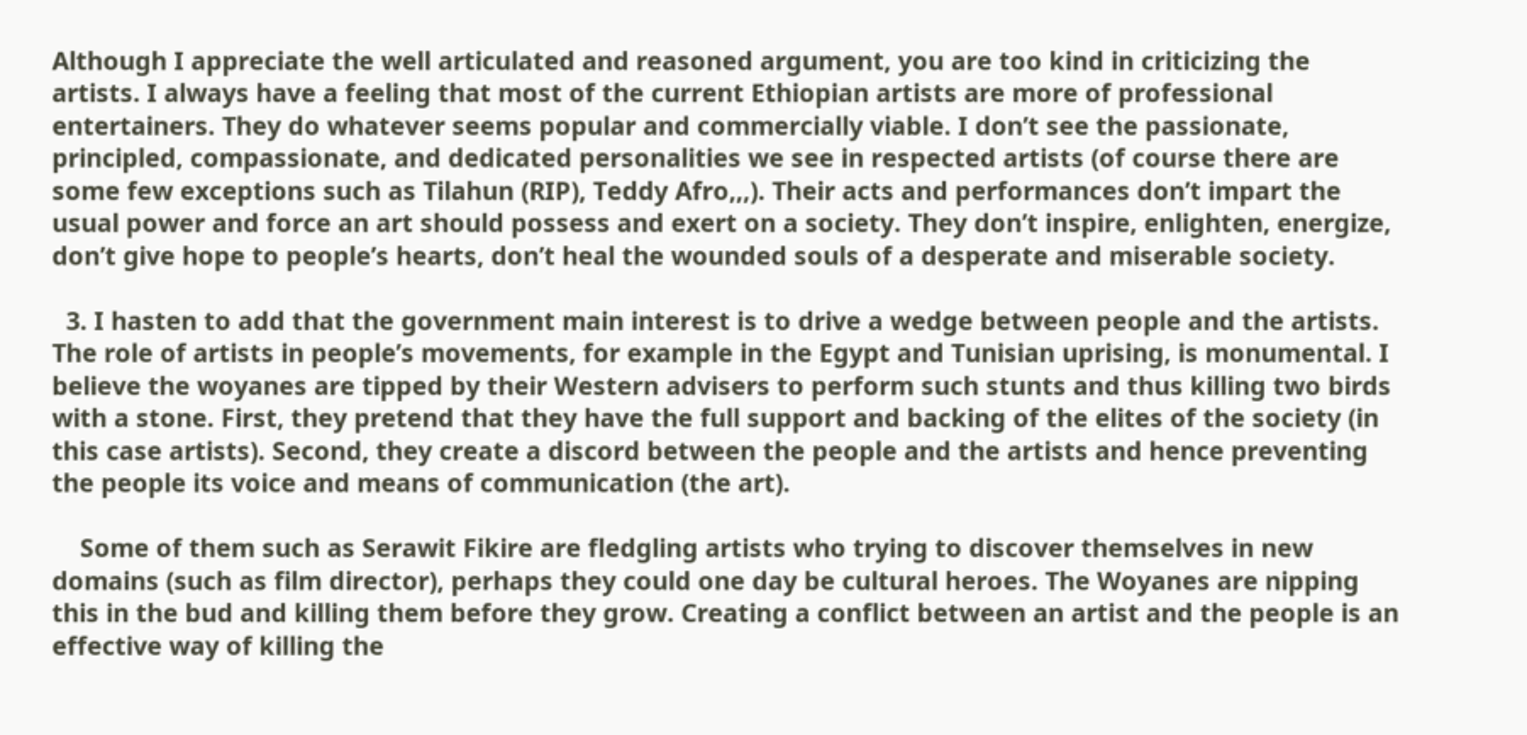Although I appreciate the well articulated and reasoned argument, you are too kind in criticizing the artists. I always have a feeling that most of the current Ethiopian artists are more of professional entertainers. They do whatever seems popular and commercially viable. I don’t see the passionate, principled, compassionate, and dedicated personalities we see in respected artists (of course there are some few exceptions such as Tilahun (RIP), Teddy Afro,,,). Their acts and performances don’t impart the usual power and force an art should possess and exert on a society. They don’t inspire, enlighten, energize, don’t give hope to people’s hearts, don’t heal the wounded souls of a desperate and miserable society.

  3. I hasten to add that the government main interest is to drive a wedge between people and the artists. The role of artists in people’s movements, for example in the Egypt and Tunisian uprising, is monumental. I believe the woyanes are tipped by their Western advisers to perform such stunts and thus killing two birds with a stone. First, they pretend that they have the full support and backing of the elites of the society (in this case artists). Second, they create a discord between the people and the artists and hence preventing the people its voice and means of communication (the art).

    Some of them such as Serawit Fikire are fledgling artists who trying to discover themselves in new domains (such as film director), perhaps they could one day be cultural heroes. The Woyanes are nipping this in the bud and killing them before they grow. Creating a conflict between an artist and the people is an effective way of killing the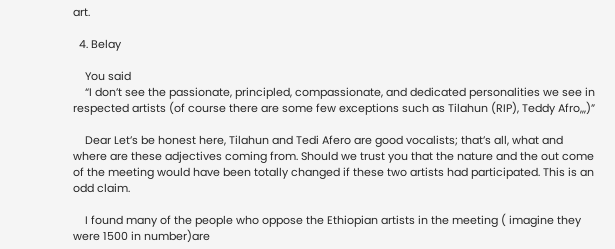art.

  4. Belay

    You said
    “I don’t see the passionate, principled, compassionate, and dedicated personalities we see in respected artists (of course there are some few exceptions such as Tilahun (RIP), Teddy Afro,,,)”

    Dear Let’s be honest here, Tilahun and Tedi Afero are good vocalists; that’s all, what and where are these adjectives coming from. Should we trust you that the nature and the out come of the meeting would have been totally changed if these two artists had participated. This is an odd claim.

    I found many of the people who oppose the Ethiopian artists in the meeting ( imagine they were 1500 in number)are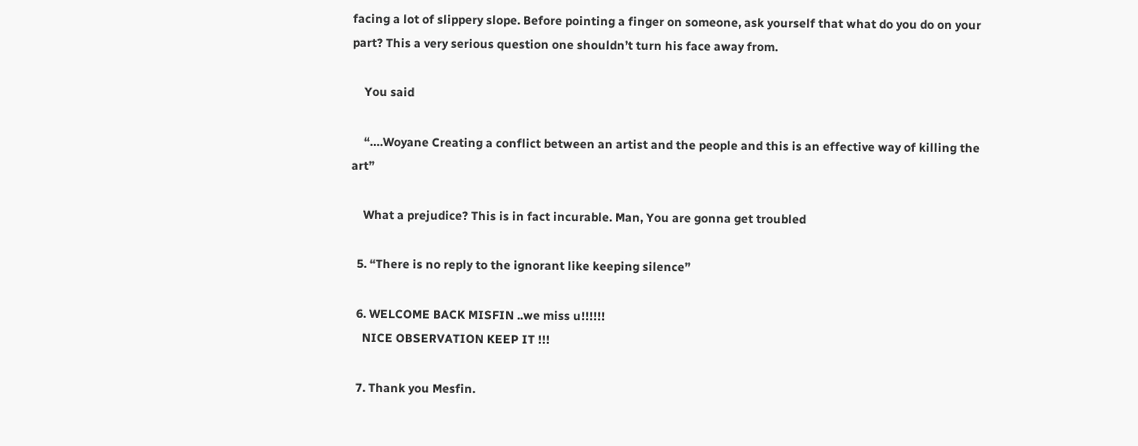facing a lot of slippery slope. Before pointing a finger on someone, ask yourself that what do you do on your part? This a very serious question one shouldn’t turn his face away from.

    You said

    “….Woyane Creating a conflict between an artist and the people and this is an effective way of killing the art”

    What a prejudice? This is in fact incurable. Man, You are gonna get troubled

  5. “There is no reply to the ignorant like keeping silence”

  6. WELCOME BACK MISFIN ..we miss u!!!!!!
    NICE OBSERVATION KEEP IT !!!

  7. Thank you Mesfin.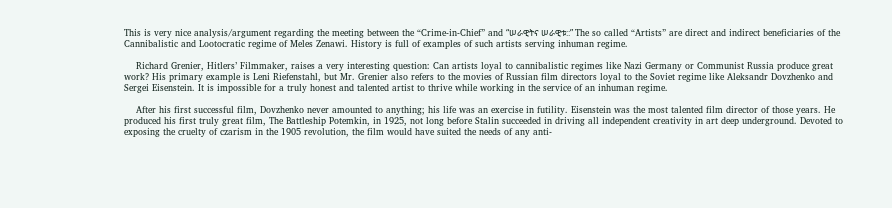This is very nice analysis/argument regarding the meeting between the “Crime-in-Chief” and “ሠራዊትና ሠራዊቱ::” The so called “Artists” are direct and indirect beneficiaries of the Cannibalistic and Lootocratic regime of Meles Zenawi. History is full of examples of such artists serving inhuman regime.

    Richard Grenier, Hitlers’ Filmmaker, raises a very interesting question: Can artists loyal to cannibalistic regimes like Nazi Germany or Communist Russia produce great work? His primary example is Leni Riefenstahl, but Mr. Grenier also refers to the movies of Russian film directors loyal to the Soviet regime like Aleksandr Dovzhenko and Sergei Eisenstein. It is impossible for a truly honest and talented artist to thrive while working in the service of an inhuman regime.

    After his first successful film, Dovzhenko never amounted to anything; his life was an exercise in futility. Eisenstein was the most talented film director of those years. He produced his first truly great film, The Battleship Potemkin, in 1925, not long before Stalin succeeded in driving all independent creativity in art deep underground. Devoted to exposing the cruelty of czarism in the 1905 revolution, the film would have suited the needs of any anti-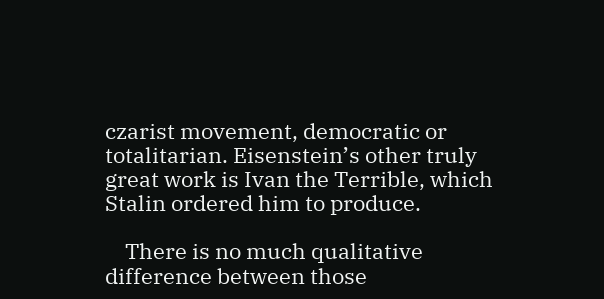czarist movement, democratic or totalitarian. Eisenstein’s other truly great work is Ivan the Terrible, which Stalin ordered him to produce.

    There is no much qualitative difference between those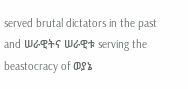served brutal dictators in the past and ሠራዊትና ሠራዊቱ serving the beastocracy of ወያኔ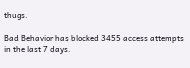thugs.

Bad Behavior has blocked 3455 access attempts in the last 7 days.